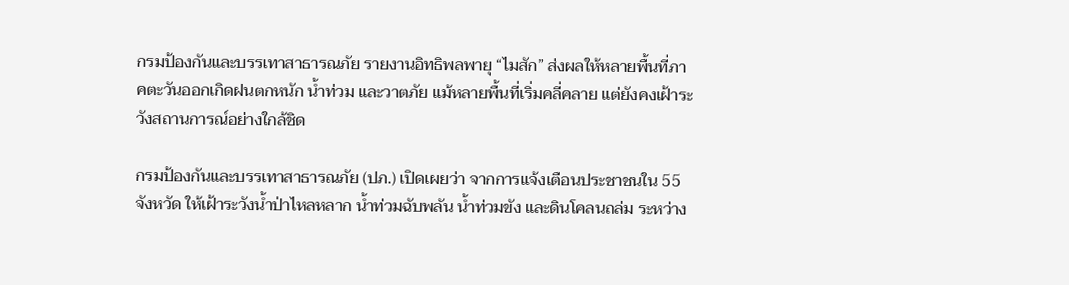กรมป้องกันและบรรเทาสาธารณภัย รายงานอิทธิพลพายุ “ไมสัก” ส่งผลให้หลายพื้นที่ภาคตะวันออกเกิดฝนตกหนัก น้ำท่วม และวาตภัย แม้หลายพื้นที่เริ่มคลี่คลาย แต่ยังคงเฝ้าระวังสถานการณ์อย่างใกล้ชิด

กรมป้องกันและบรรเทาสาธารณภัย (ปภ.) เปิดเผยว่า จากการแจ้งเตือนประชาชนใน 55 จังหวัด ให้เฝ้าระวังน้ำป่าไหลหลาก น้ำท่วมฉับพลัน น้ำท่วมขัง และดินโคลนถล่ม ระหว่าง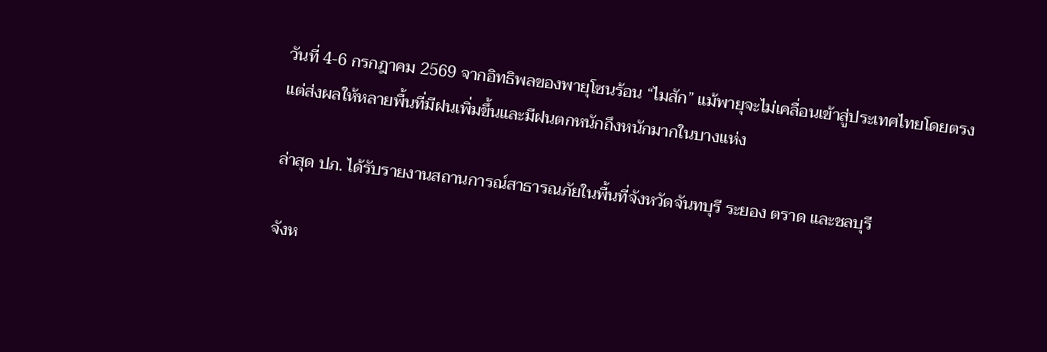วันที่ 4-6 กรกฎาคม 2569 จากอิทธิพลของพายุโซนร้อน “ไมสัก” แม้พายุจะไม่เคลื่อนเข้าสู่ประเทศไทยโดยตรง แต่ส่งผลให้หลายพื้นที่มีฝนเพิ่มขึ้นและมีฝนตกหนักถึงหนักมากในบางแห่ง

ล่าสุด ปภ. ได้รับรายงานสถานการณ์สาธารณภัยในพื้นที่จังหวัดจันทบุรี ระยอง ตราด และชลบุรี

จังห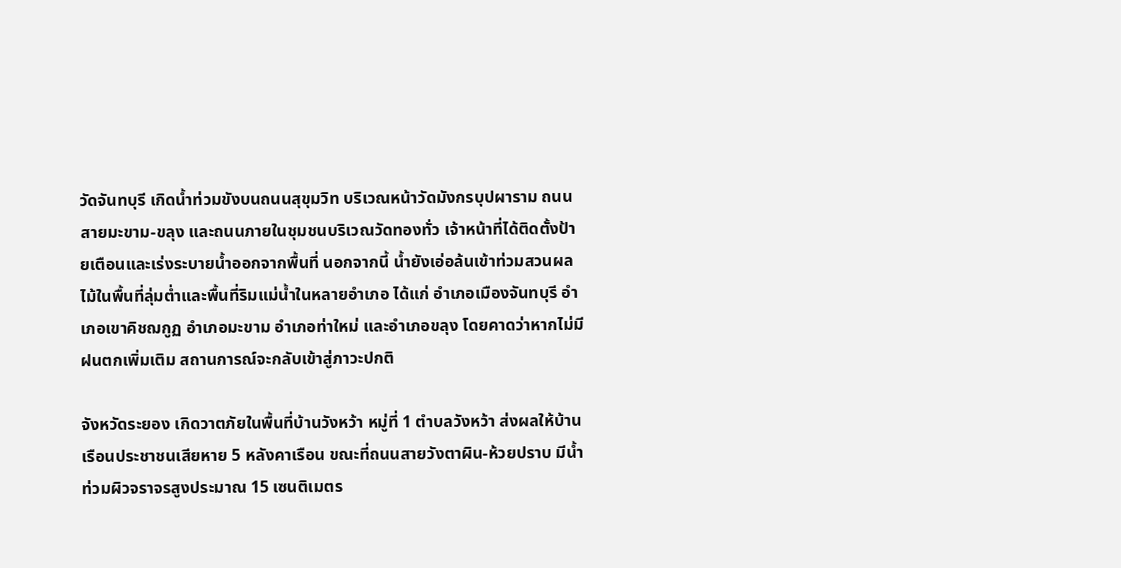วัดจันทบุรี เกิดน้ำท่วมขังบนถนนสุขุมวิท บริเวณหน้าวัดมังกรบุปผาราม ถนนสายมะขาม-ขลุง และถนนภายในชุมชนบริเวณวัดทองทั่ว เจ้าหน้าที่ได้ติดตั้งป้ายเตือนและเร่งระบายน้ำออกจากพื้นที่ นอกจากนี้ น้ำยังเอ่อล้นเข้าท่วมสวนผลไม้ในพื้นที่ลุ่มต่ำและพื้นที่ริมแม่น้ำในหลายอำเภอ ได้แก่ อำเภอเมืองจันทบุรี อำเภอเขาคิชฌกูฏ อำเภอมะขาม อำเภอท่าใหม่ และอำเภอขลุง โดยคาดว่าหากไม่มีฝนตกเพิ่มเติม สถานการณ์จะกลับเข้าสู่ภาวะปกติ

จังหวัดระยอง เกิดวาตภัยในพื้นที่บ้านวังหว้า หมู่ที่ 1 ตำบลวังหว้า ส่งผลให้บ้านเรือนประชาชนเสียหาย 5 หลังคาเรือน ขณะที่ถนนสายวังตาผิน-ห้วยปราบ มีน้ำท่วมผิวจราจรสูงประมาณ 15 เซนติเมตร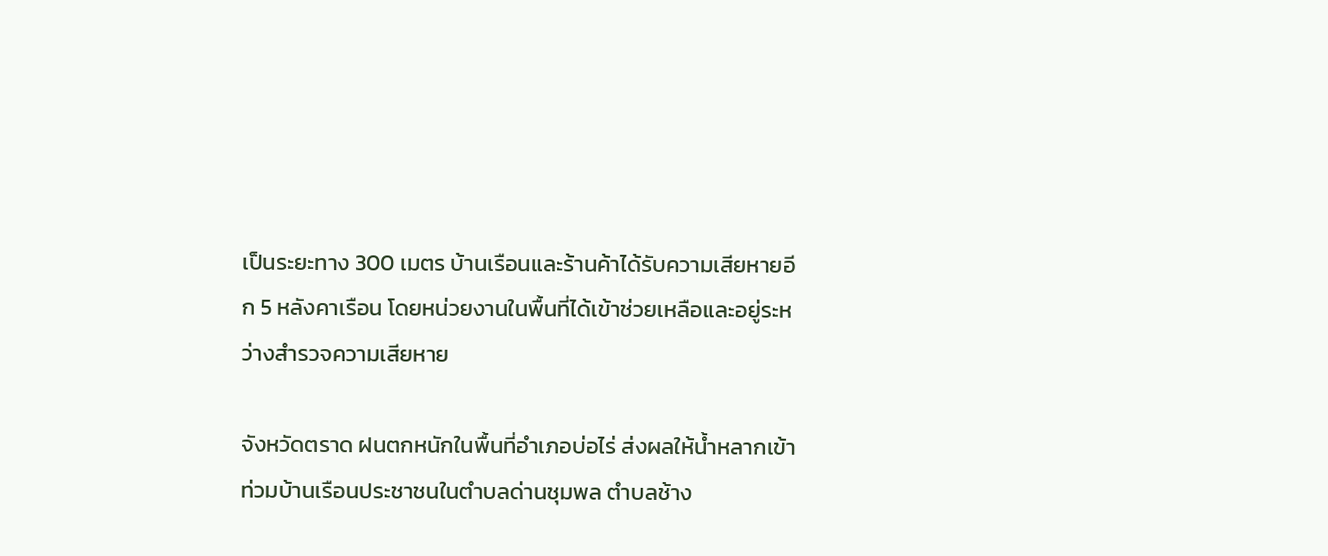เป็นระยะทาง 300 เมตร บ้านเรือนและร้านค้าได้รับความเสียหายอีก 5 หลังคาเรือน โดยหน่วยงานในพื้นที่ได้เข้าช่วยเหลือและอยู่ระหว่างสำรวจความเสียหาย

จังหวัดตราด ฝนตกหนักในพื้นที่อำเภอบ่อไร่ ส่งผลให้น้ำหลากเข้าท่วมบ้านเรือนประชาชนในตำบลด่านชุมพล ตำบลช้าง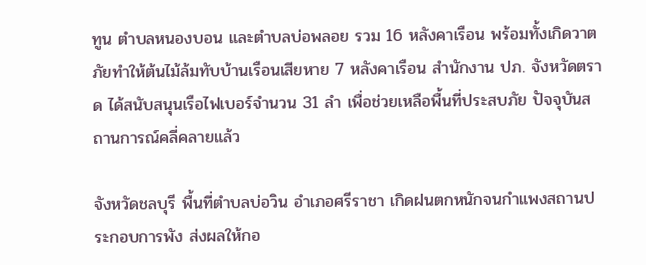ทูน ตำบลหนองบอน และตำบลบ่อพลอย รวม 16 หลังคาเรือน พร้อมทั้งเกิดวาตภัยทำให้ต้นไม้ล้มทับบ้านเรือนเสียหาย 7 หลังคาเรือน สำนักงาน ปภ. จังหวัดตราด ได้สนับสนุนเรือไฟเบอร์จำนวน 31 ลำ เพื่อช่วยเหลือพื้นที่ประสบภัย ปัจจุบันสถานการณ์คลี่คลายแล้ว

จังหวัดชลบุรี พื้นที่ตำบลบ่อวิน อำเภอศรีราชา เกิดฝนตกหนักจนกำแพงสถานประกอบการพัง ส่งผลให้กอ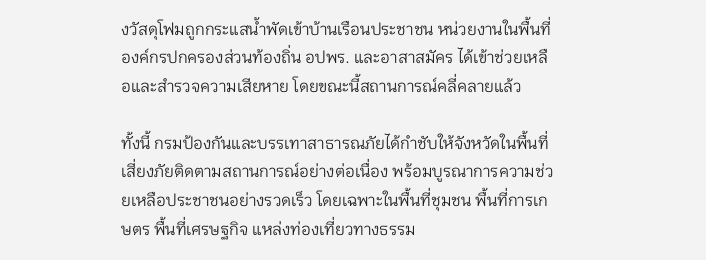งวัสดุโฟมถูกกระแสน้ำพัดเข้าบ้านเรือนประชาชน หน่วยงานในพื้นที่ องค์กรปกครองส่วนท้องถิ่น อปพร. และอาสาสมัคร ได้เข้าช่วยเหลือและสำรวจความเสียหาย โดยขณะนี้สถานการณ์คลี่คลายแล้ว

ทั้งนี้ กรมป้องกันและบรรเทาสาธารณภัยได้กำชับให้จังหวัดในพื้นที่เสี่ยงภัยติดตามสถานการณ์อย่างต่อเนื่อง พร้อมบูรณาการความช่วยเหลือประชาชนอย่างรวดเร็ว โดยเฉพาะในพื้นที่ชุมชน พื้นที่การเกษตร พื้นที่เศรษฐกิจ แหล่งท่องเที่ยวทางธรรม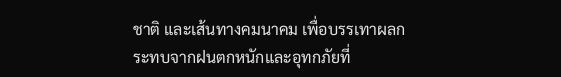ชาติ และเส้นทางคมนาคม เพื่อบรรเทาผลกระทบจากฝนตกหนักและอุทกภัยที่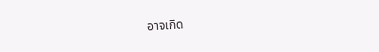อาจเกิด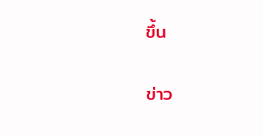ขึ้น

ข่าว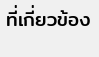ที่เกี่ยวข้อง